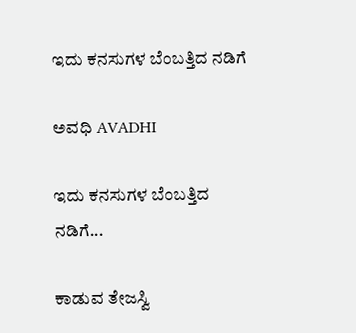ಇದು ಕನಸುಗಳ ಬೆಂಬತ್ತಿದ ನಡಿಗೆ‍

ಅವಧಿ AVADHI

ಇದು ಕನಸುಗಳ ಬೆಂಬತ್ತಿದ ನಡಿಗೆ...

ಕಾಡುವ ತೇಜಸ್ವಿ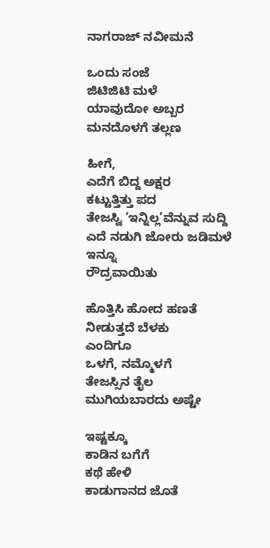ನಾಗರಾಜ್ ನವೀಮನೆ

ಒಂದು ಸಂಜೆ
ಜಿಟಿಜಿಟಿ ಮಳೆ
ಯಾವುದೋ ಅಬ್ಬರ
ಮನದೊಳಗೆ ತಲ್ಲಣ

ಹೀಗೆ,
ಎದೆಗೆ ಬಿದ್ದ ಅಕ್ಷರ
ಕಟ್ಟುತ್ತಿತ್ತು ಪದ
ತೇಜಸ್ವಿ ‘ಇನ್ನಿಲ್ಲ’ವೆನ್ನುವ ಸುದ್ದಿ
ಎದೆ ನಡುಗಿ ಜೋರು ಜಡಿಮಳೆ
ಇನ್ನೂ
ರೌದ್ರವಾಯಿತು

ಹೊತ್ತಿಸಿ ಹೋದ ಹಣತೆ
ನೀಡುತ್ತದೆ ಬೆಳಕು
ಎಂದಿಗೂ
ಒಳಗೆ, ನಮ್ಮೊಳಗೆ
ತೇಜಸ್ಸಿನ ತೈಲ
ಮುಗಿಯಬಾರದು ಅಷ್ಟೇ

ಇಷ್ಟಕ್ಕೂ
ಕಾಡಿನ ಬಗೆಗೆ
ಕಥೆ ಹೇಳಿ
ಕಾಡುಗಾನದ ಜೊತೆ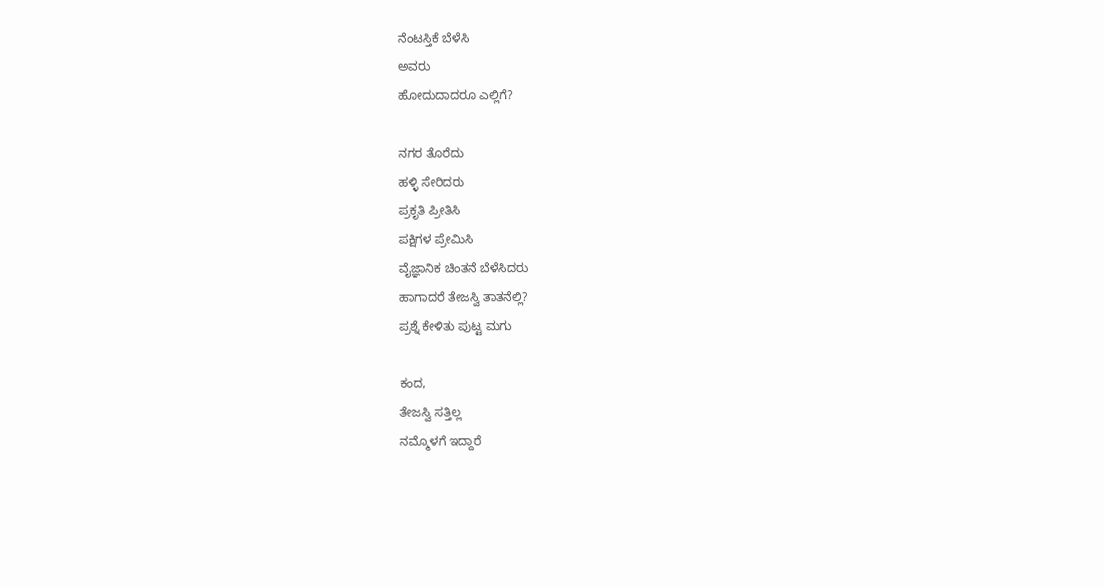ನೆಂಟಸ್ತಿಕೆ ಬೆಳೆಸಿ
ಅವರು
ಹೋದುದಾದರೂ ಎಲ್ಲಿಗೆ?

ನಗರ ತೊರೆದು
ಹಳ್ಳಿ ಸೇರಿದರು
ಪ್ರಕೃತಿ ಪ್ರೀತಿಸಿ
ಪಕ್ಷಿಗಳ ಪ್ರೇಮಿಸಿ
ವೈಜ್ಞಾನಿಕ ಚಿಂತನೆ ಬೆಳೆಸಿದರು
ಹಾಗಾದರೆ ತೇಜಸ್ವಿ ತಾತನೆಲ್ಲಿ?
ಪ್ರಶ್ನೆ ಕೇಳಿತು ಪುಟ್ಟ ಮಗು

ಕಂದ,
ತೇಜಸ್ವಿ ಸತ್ತಿಲ್ಲ
ನಮ್ಮೊಳಗೆ ಇದ್ದಾರೆ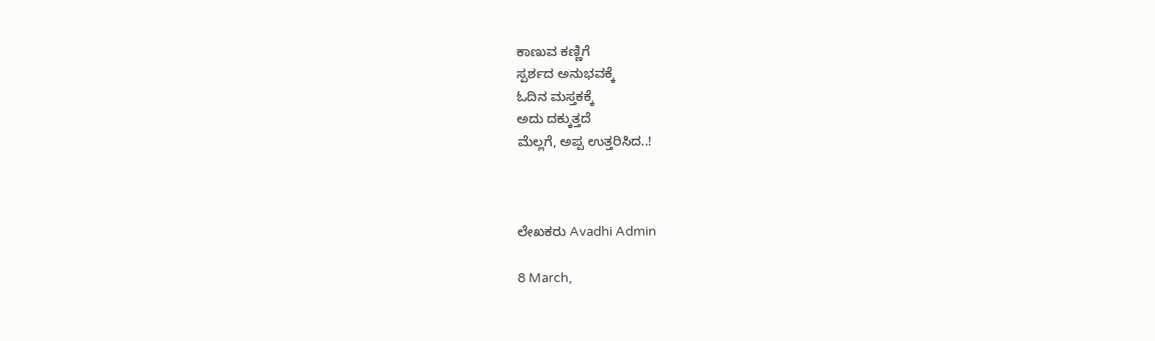ಕಾಣುವ ಕಣ್ಣಿಗೆ
ಸ್ಪರ್ಶದ ಅನುಭವಕ್ಕೆ
ಓದಿನ ಮಸ್ತಕಕ್ಕೆ
ಅದು ದಕ್ಕುತ್ತದೆ
ಮೆಲ್ಲಗೆ, ಅಪ್ಪ ಉತ್ತರಿಸಿದ..!



ಲೇಖಕರು Avadhi Admin

8 March,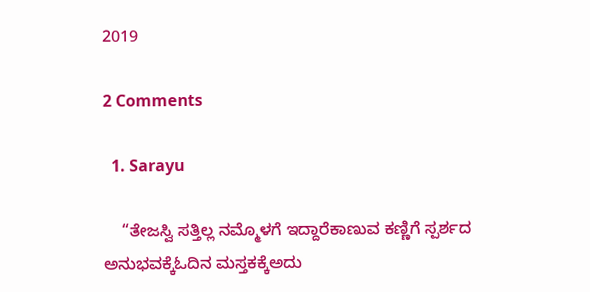2019

2 Comments

  1. Sarayu

    “ತೇಜಸ್ವಿ ಸತ್ತಿಲ್ಲ ನಮ್ಮೊಳಗೆ ಇದ್ದಾರೆಕಾಣುವ ಕಣ್ಣಿಗೆ ಸ್ಪರ್ಶದ ಅನುಭವಕ್ಕೆಓದಿನ ಮಸ್ತಕಕ್ಕೆಅದು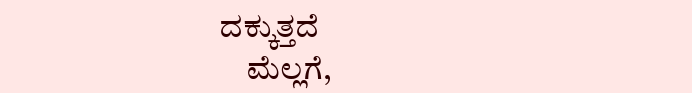ದಕ್ಕುತ್ತದೆ
    ಮೆಲ್ಲಗೆ,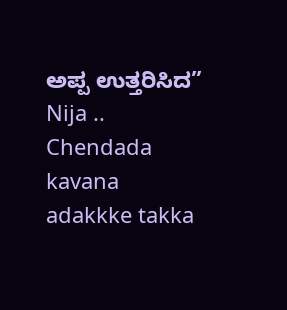ಅಪ್ಪ ಉತ್ತರಿಸಿದ” Nija .. Chendada kavana adakkke takka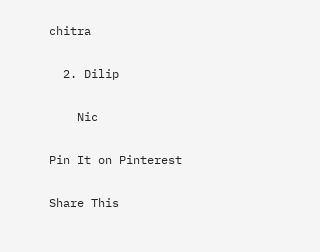chitra

  2. Dilip

    Nic

Pin It on Pinterest

Share This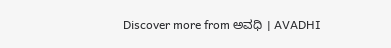Discover more from ಅವಧಿ । AVADHI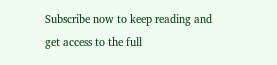Subscribe now to keep reading and get access to the full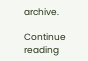archive.

Continue reading